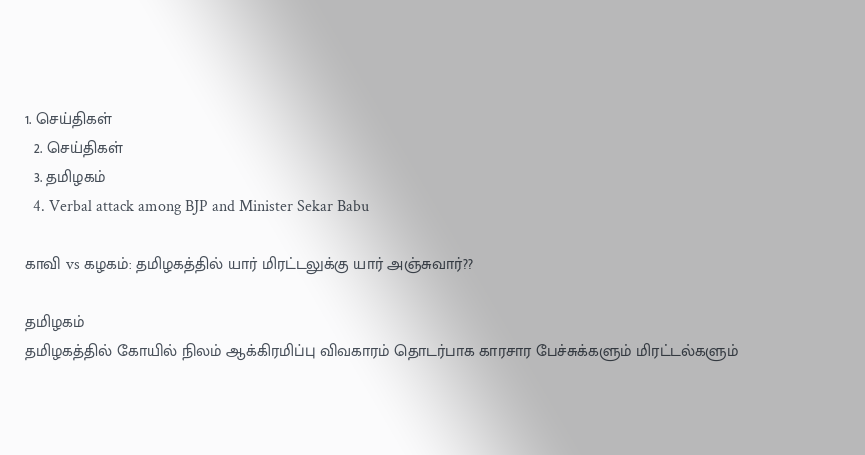1. செய்திகள்
  2. செய்திகள்
  3. த‌மிழக‌ம்
  4. Verbal attack among BJP and Minister Sekar Babu

காவி vs கழகம்: தமிழகத்தில் யார் மிரட்டலுக்கு யார் அஞ்சுவார்??

தமிழகம்
தமிழகத்தில் கோயில் நிலம் ஆக்கிரமிப்பு விவகாரம் தொடர்பாக காரசார பேச்சுக்களும் மிரட்டல்களும்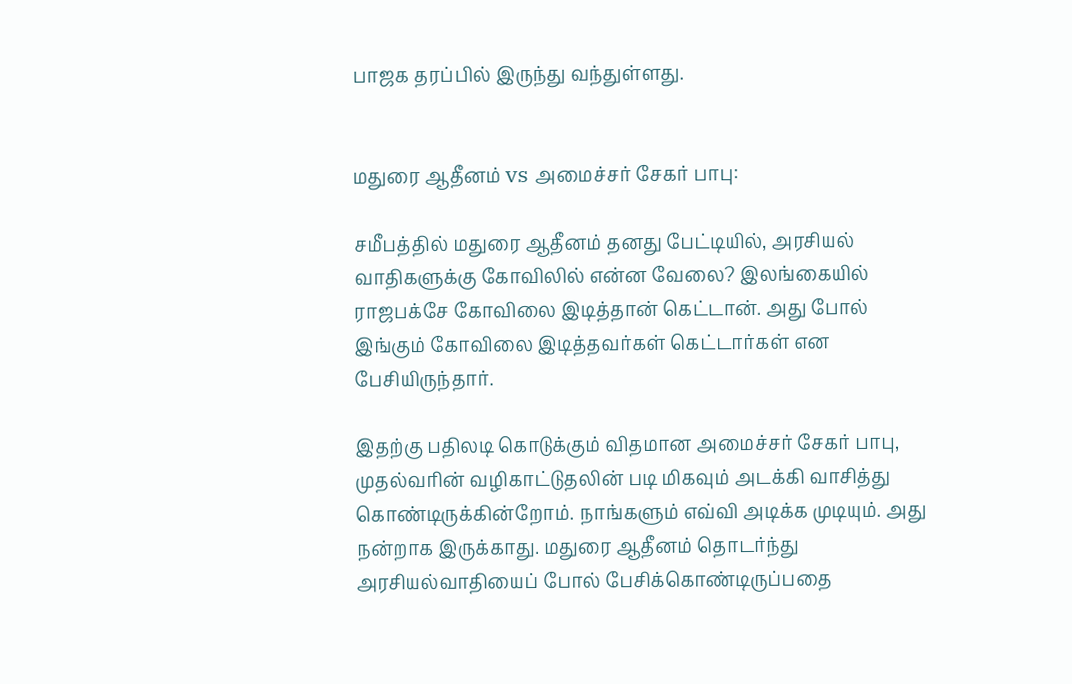பாஜக தரப்பில் இருந்து வந்துள்ளது.


மதுரை ஆதீனம் vs அமைச்சர் சேகர் பாபு:

சமீபத்தில் மதுரை ஆதீனம் தனது பேட்டியில், அரசியல் வாதிகளுக்கு கோவிலில் என்ன வேலை? இலங்கையில் ராஜபக்சே கோவிலை இடித்தான் கெட்டான். அது போல் இங்கும் கோவிலை இடித்தவர்கள் கெட்டார்கள் என பேசியிருந்தார்.

இதற்கு பதிலடி கொடுக்கும் விதமான அமைச்சர் சேகர் பாபு, முதல்வரின் வழிகாட்டுதலின் படி மிகவும் அடக்கி வாசித்து கொண்டிருக்கின்றோம். நாங்களும் எவ்வி அடிக்க முடியும். அது நன்றாக இருக்காது. மதுரை ஆதீனம் தொடர்ந்து அரசியல்வாதியைப் போல் பேசிக்கொண்டிருப்பதை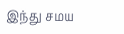இந்து சமய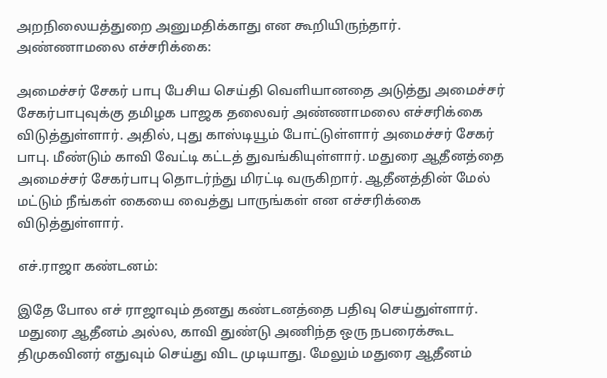அறநிலையத்துறை அனுமதிக்காது என கூறியிருந்தார்.
அண்ணாமலை எச்சரிக்கை:

அமைச்சர் சேகர் பாபு பேசிய செய்தி வெளியானதை அடுத்து அமைச்சர் சேகர்பாபுவுக்கு தமிழக பாஜக தலைவர் அண்ணாமலை எச்சரிக்கை விடுத்துள்ளார். அதில், புது காஸ்டியூம் போட்டுள்ளார் அமைச்சர் சேகர் பாபு. மீண்டும் காவி வேட்டி கட்டத் துவங்கியுள்ளார். மதுரை ஆதீனத்தை அமைச்சர் சேகர்பாபு தொடர்ந்து மிரட்டி வருகிறார். ஆதீனத்தின் மேல் மட்டும் நீங்கள் கையை வைத்து பாருங்கள் என எச்சரிக்கை விடுத்துள்ளார்.

எச்.ராஜா கண்டனம்:

இதே போல எச் ராஜாவும் தனது கண்டனத்தை பதிவு செய்துள்ளார். மதுரை ஆதீனம் அல்ல, காவி துண்டு அணிந்த ஒரு நபரைக்கூட திமுகவினர் எதுவும் செய்து விட முடியாது. மேலும் மதுரை ஆதீனம்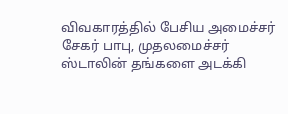விவகாரத்தில் பேசிய அமைச்சர் சேகர் பாபு, முதலமைச்சர் ஸ்டாலின் தங்களை அடக்கி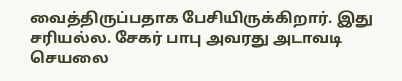வைத்திருப்பதாக பேசியிருக்கிறார். இது சரியல்ல. சேகர் பாபு அவரது அடாவடி செயலை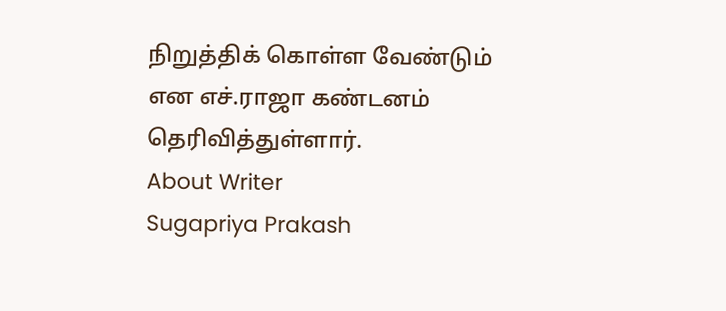நிறுத்திக் கொள்ள வேண்டும் என எச்.ராஜா கண்டனம் தெரிவித்துள்ளார்.
About Writer
Sugapriya Prakash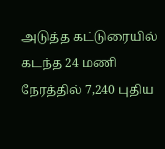அடுத்த கட்டுரையில்
கடந்த 24 மணி நேரத்தில் 7,240 புதிய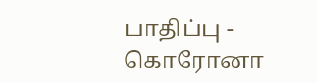பாதிப்பு - கொரோனா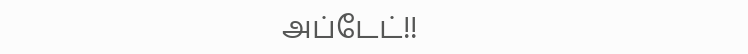அப்டேட்!!